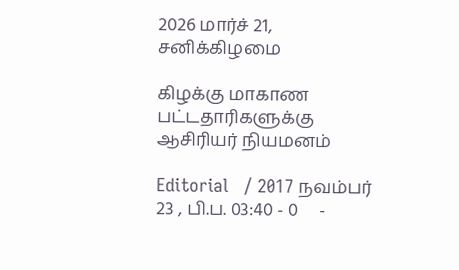2026 மார்ச் 21, சனிக்கிழமை

கிழக்கு மாகாண பட்டதாரிகளுக்கு ஆசிரியர் நியமனம்

Editorial   / 2017 நவம்பர் 23 , பி.ப. 03:40 - 0     -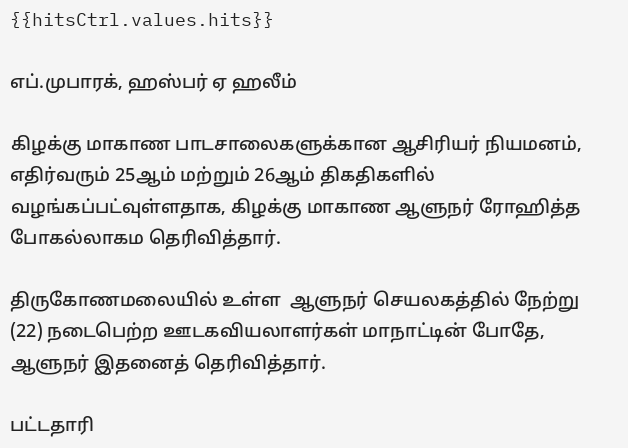{{hitsCtrl.values.hits}}

எப்.முபாரக், ஹஸ்பர் ஏ ஹலீம்

கிழக்கு மாகாண பாடசாலைகளுக்கான ஆசிரியர் நியமனம், எதிர்வரும் 25ஆம் மற்றும் 26ஆம் திகதிகளில் வழங்கப்பட்வுள்ளதாக, கிழக்கு மாகாண ஆளுநர் ரோஹித்த போகல்லாகம தெரிவித்தார்.

திருகோணமலையில் உள்ள  ஆளுநர் செயலகத்தில் நேற்று (22) நடைபெற்ற ஊடகவியலாளர்கள் மாநாட்டின் போதே, ஆளுநர் இதனைத் தெரிவித்தார்.

பட்டதாரி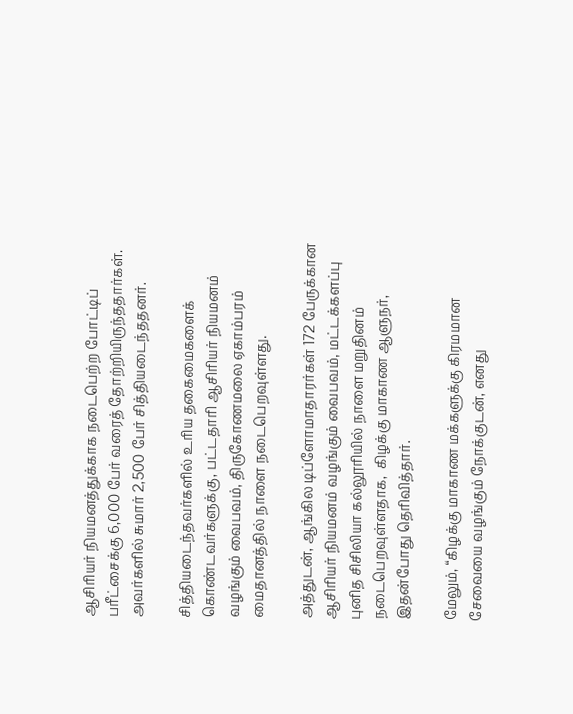ஆசிரியர் நியமனத்துக்காக நடைபெற்ற போட்டிப் பரீட்சைக்கு 6,000 பேர் வரைத் தோற்றியிருந்ததார்கள். அவர்களில் சுமார் 2,500 பேர் சித்தியடைந்ததனர்.

சித்தியடைந்தவர்களில் உரிய தகைமைகளைக் கொண்டவர்களுக்கு, பட்டதாரி ஆசிரியர் நியமனம் வழங்கும் வைபவம், திருகோணமலை ஏகாம்பரம் மைதானத்தில் நாளை நடைபெறவுள்ளது.

அத்துடன், ஆங்கில டிப்ளோமாதாரர்கள் 172 பேருக்கான ஆசிரியர் நியமனம் வழங்கும் வைபவம், மட்டக்களப்பு புனித சிசிலியா கல்லூரியில் நாளை மறுதினம் நடைபெறவுள்ளதாக,  கிழக்கு மாகாண ஆளுநர், இதன்போது தெரிவித்தார்.

மேலும், “கிழக்கு மாகாண மக்களுக்கு கிரமமான சேவையை வழங்கும் நோக்குடன், எனது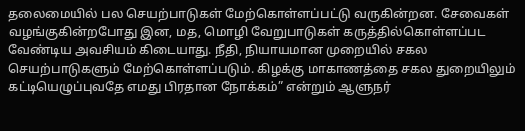தலைமையில் பல செயற்பாடுகள் மேற்கொள்ளப்பட்டு வருகின்றன. சேவைகள் வழங்குகின்றபோது இன, மத, மொழி வேறுபாடுகள் கருத்தில்கொள்ளப்பட வேண்டிய அவசியம் கிடையாது. நீதி, நியாயமான முறையில் சகல செயற்பாடுகளும் மேற்கொள்ளப்படும். கிழக்கு மாகாணத்தை சகல துறையிலும் கட்டியெழுப்புவதே எமது பிரதான நோக்கம்” என்றும் ஆளுநர்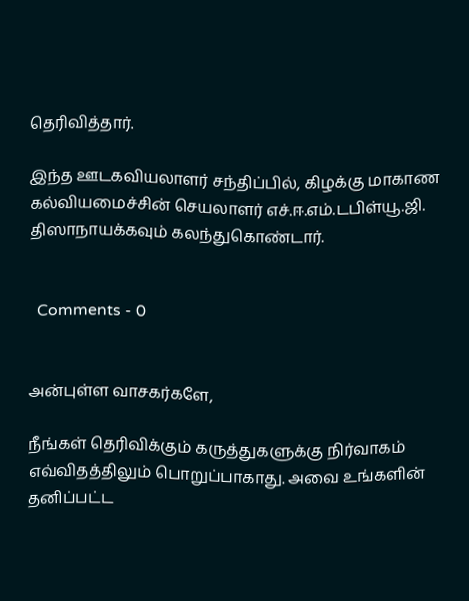தெரிவித்தார்.

இந்த ஊடகவியலாளர் சந்திப்பில், கிழக்கு மாகாண கல்வியமைச்சின் செயலாளர் எச்.ஈ.எம்.டபிள்யூ.ஜி. திஸாநாயக்கவும் கலந்துகொண்டார்.


  Comments - 0


அன்புள்ள வாசகர்களே,

நீங்கள் தெரிவிக்கும் கருத்துகளுக்கு நிர்வாகம் எவ்விதத்திலும் பொறுப்பாகாது. அவை உங்களின் தனிப்பட்ட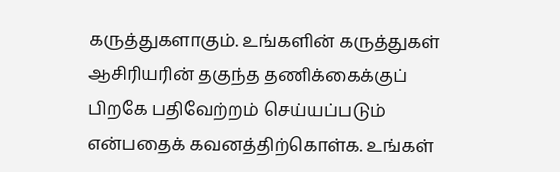கருத்துகளாகும். உங்களின் கருத்துகள் ஆசிரியரின் தகுந்த தணிக்கைக்குப் பிறகே பதிவேற்றம் செய்யப்படும் என்பதைக் கவனத்திற்கொள்க. உங்கள்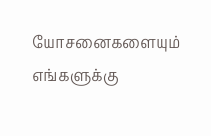யோசனைகளையும் எங்களுக்கு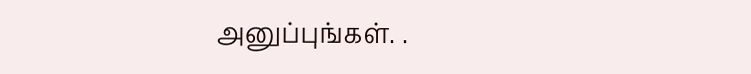அனுப்புங்கள். .